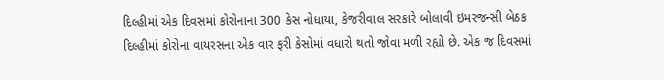દિલ્હીમાં એક દિવસમાં કોરોનાના 300 કેસ નોધાયા, કેજરીવાલ સરકારે બોલાવી ઇમરજન્સી બેઠક
દિલ્હીમાં કોરોના વાયરસના એક વાર ફરી કેસોમાં વધારો થતો જોવા મળી રહ્યો છે. એક જ દિવસમાં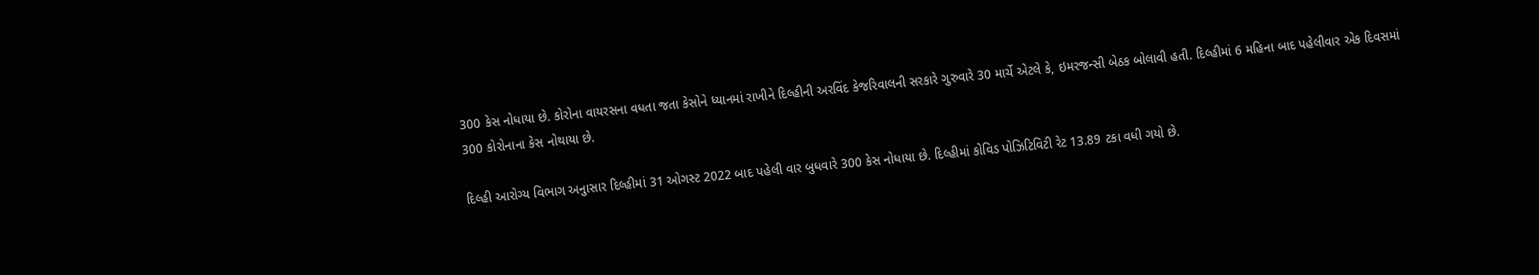300 કેસ નોધાયા છે. કોરોના વાયરસના વધતા જતા કેસોને ધ્યાનમાં રાખીને દિલ્હીની અરવિંદ કેજરિવાલની સરકારે ગુરુવારે 30 માર્ચે એટલે કે, ઇમરજન્સી બેઠક બોલાવી હતી. દિલ્હીમાં 6 મહિના બાદ પહેલીવાર એક દિવસમાં 300 કોરોનાના કેસ નોથાયા છે.

દિલ્હી આરોગ્ય વિભાગ અનુાસાર દિલ્હીમાં 31 ઓગસ્ટ 2022 બાદ પહેલી વાર બુધવારે 300 કેસ નોધાયા છે. દિલ્હીમાં કોવિડ પોઝિટિવિટી રેટ 13.89 ટકા વધી ગયો છે.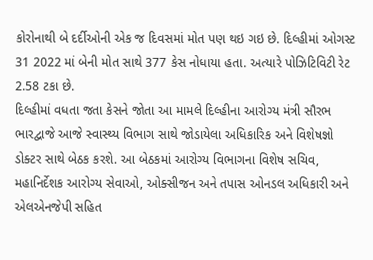કોરોનાથી બે દર્દીઓની એક જ દિવસમાં મોત પણ થઇ ગઇ છે. દિલ્હીમાં ઓગસ્ટ 31 2022 માં બેની મોત સાથે 377 કેસ નોધાયા હતા. અત્યારે પોઝિટિવિટી રેટ 2.58 ટકા છે.
દિલ્હીમાં વધતા જતા કેસને જોતા આ મામલે દિલ્હીના આરોગ્ય મંત્રી સૌરભ ભારદ્વાજે આજે સ્વાસ્થ્ય વિભાગ સાથે જોડાયેલા અધિકારિક અને વિશેષજ્ઞો ડોક્ટર સાથે બેઠક કરશે. આ બેઠકમાં આરોગ્ય વિભાગના વિશેષ સચિવ, મહાનિર્દેશક આરોગ્ય સેવાઓ, ઓક્સીજન અને તપાસ ઓનડલ અધિકારી અને એલએનજેપી સહિત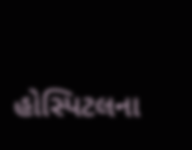હોસ્પિટલના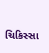ચિકિસ્સા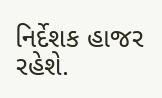નિર્દેશક હાજર રહેશે.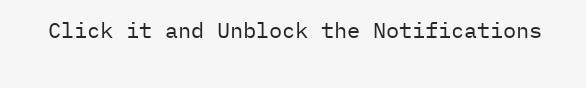Click it and Unblock the Notifications